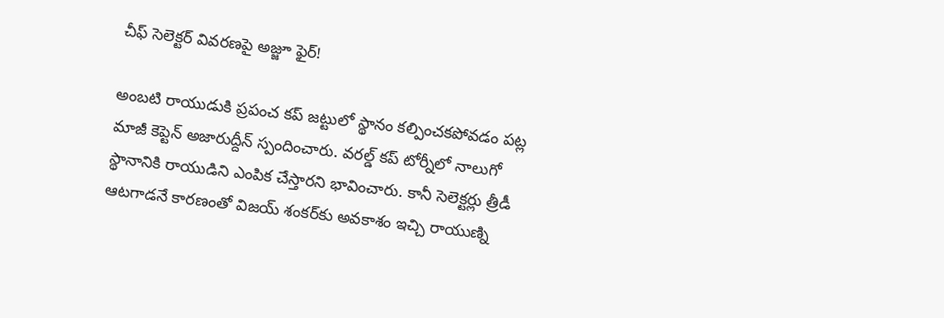చీఫ్ సెలెక్టర్ వివరణపై అజ్జూ ఫైర్!

అంబటి రాయుడుకి ప్రపంచ కప్ జట్టులో స్థానం కల్పించకపోవడం పట్ల మాజీ కెప్టెన్ అజారుద్దీన్ స్పందించారు. వరల్డ్ కప్ టోర్నీలో నాలుగో స్థానానికి రాయుడిని ఎంపిక చేస్తారని భావించారు. కానీ సెలెక్టర్లు త్రీడీ ఆటగాడనే కారణంతో విజయ్ శంకర్‌కు అవకాశం ఇచ్చి రాయుణ్ని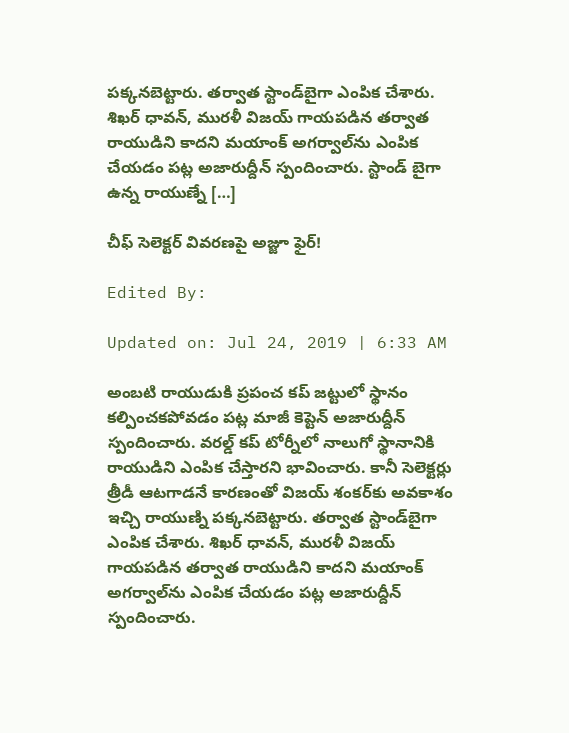పక్కనబెట్టారు. తర్వాత స్టాండ్‌బైగా ఎంపిక చేశారు. శిఖర్ ధావన్, మురళీ విజయ్ గాయపడిన తర్వాత రాయుడిని కాదని మయాంక్ అగర్వాల్‌ను ఎంపిక చేయడం పట్ల అజారుద్దీన్ స్పందించారు. స్టాండ్ బైగా ఉన్న రాయుణ్నే […]

చీఫ్ సెలెక్టర్ వివరణపై అజ్జూ ఫైర్!

Edited By:

Updated on: Jul 24, 2019 | 6:33 AM

అంబటి రాయుడుకి ప్రపంచ కప్ జట్టులో స్థానం కల్పించకపోవడం పట్ల మాజీ కెప్టెన్ అజారుద్దీన్ స్పందించారు. వరల్డ్ కప్ టోర్నీలో నాలుగో స్థానానికి రాయుడిని ఎంపిక చేస్తారని భావించారు. కానీ సెలెక్టర్లు త్రీడీ ఆటగాడనే కారణంతో విజయ్ శంకర్‌కు అవకాశం ఇచ్చి రాయుణ్ని పక్కనబెట్టారు. తర్వాత స్టాండ్‌బైగా ఎంపిక చేశారు. శిఖర్ ధావన్, మురళీ విజయ్ గాయపడిన తర్వాత రాయుడిని కాదని మయాంక్ అగర్వాల్‌ను ఎంపిక చేయడం పట్ల అజారుద్దీన్ స్పందించారు.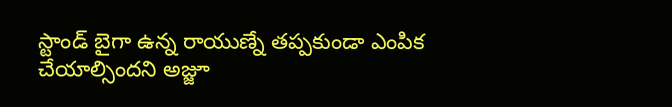స్టాండ్ బైగా ఉన్న రాయుణ్నే తప్పకుండా ఎంపిక చేయాల్సిందని అజ్జూ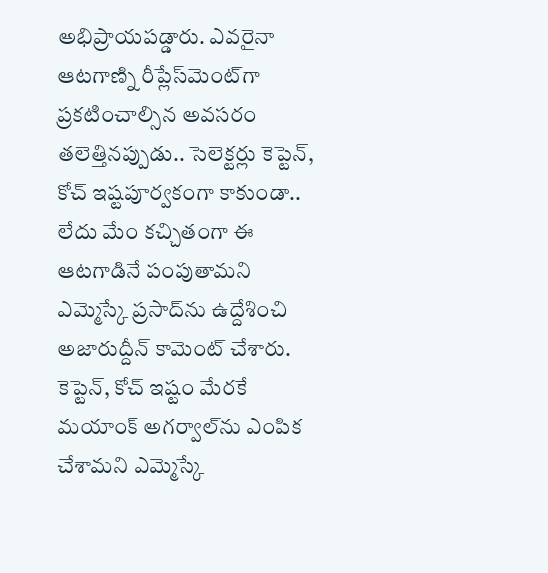అభిప్రాయపడ్డారు. ఎవరైనా ఆటగాణ్ని రీప్లేస్‌మెంట్‌గా ప్రకటించాల్సిన అవసరం తలెత్తినప్పుడు.. సెలెక్టర్లు కెప్టెన్, కోచ్ ఇష్టపూర్వకంగా కాకుండా.. లేదు మేం కచ్చితంగా ఈ ఆటగాడినే పంపుతామని ఎమ్మెస్కే ప్రసాద్‌ను ఉద్దేశించి అజారుద్దీన్ కామెంట్ చేశారు. కెప్టెన్, కోచ్ ఇష్టం మేరకే మయాంక్ అగర్వాల్‌ను ఎంపిక చేశామని ఎమ్మెస్కే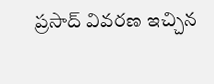ప్రసాద్ వివరణ ఇచ్చిన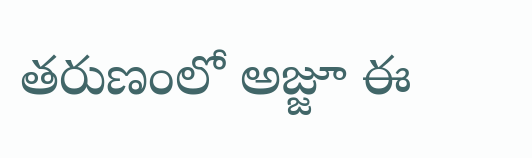తరుణంలో అజ్జూ ఈ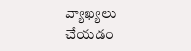వ్యాఖ్యలు చేయడం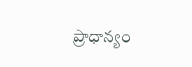ప్రాధాన్యం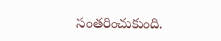సంతరించుకుంది.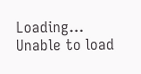Loading...
Unable to load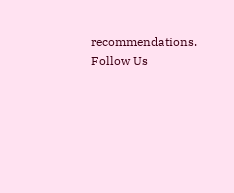recommendations.
Follow Us